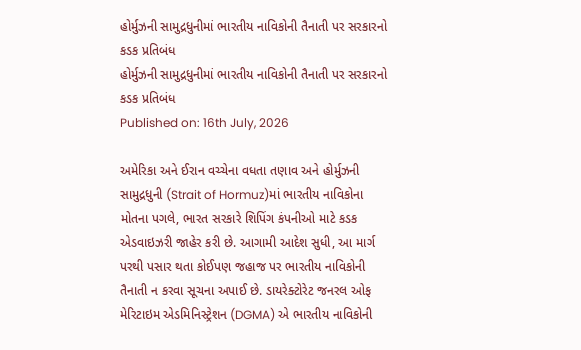હોર્મુઝની સામુદ્રધુનીમાં ભારતીય નાવિકોની તૈનાતી પર સરકારનો કડક પ્રતિબંધ
હોર્મુઝની સામુદ્રધુનીમાં ભારતીય નાવિકોની તૈનાતી પર સરકારનો કડક પ્રતિબંધ
Published on: 16th July, 2026

અમેરિકા અને ઈરાન વચ્ચેના વધતા તણાવ અને હોર્મુઝની સામુદ્રધુની (Strait of Hormuz)માં ભારતીય નાવિકોના મોતના પગલે, ભારત સરકારે શિપિંગ કંપનીઓ માટે કડક એડવાઇઝરી જાહેર કરી છે. આગામી આદેશ સુધી, આ માર્ગ પરથી પસાર થતા કોઈપણ જહાજ પર ભારતીય નાવિકોની તૈનાતી ન કરવા સૂચના અપાઈ છે. ડાયરેક્ટોરેટ જનરલ ઓફ મેરિટાઇમ એડમિનિસ્ટ્રેશન (DGMA) એ ભારતીય નાવિકોની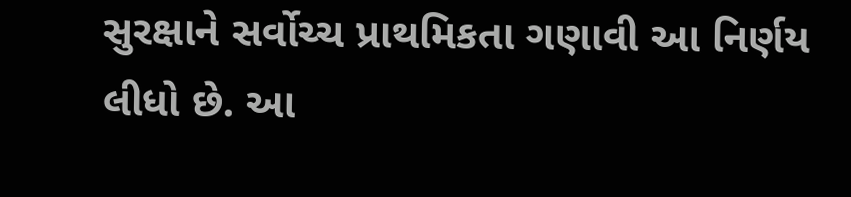સુરક્ષાને સર્વોચ્ચ પ્રાથમિકતા ગણાવી આ નિર્ણય લીધો છે. આ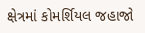ક્ષેત્રમાં કોમર્શિયલ જહાજો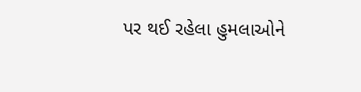પર થઈ રહેલા હુમલાઓને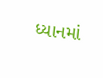ધ્યાનમાં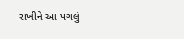રાખીને આ પગલું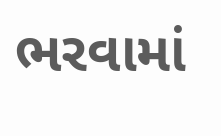ભરવામાં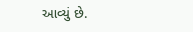આવ્યું છે.